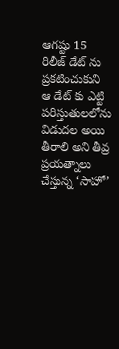ఆగష్టు 15 రిలీజ్ డేట్ ను ప్రకటించుకుని ఆ డేట్ కు ఎట్టి పరిస్తుతులలోను విడుదల అయి తీరాలి అని తీవ్ర ప్రయత్నాలు చేస్తున్న ‘సాహో’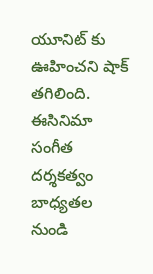యూనిట్ కు ఊహించని షాక్ తగిలింది. ఈసినిమా సంగీత దర్శకత్వం బాధ్యతల నుండి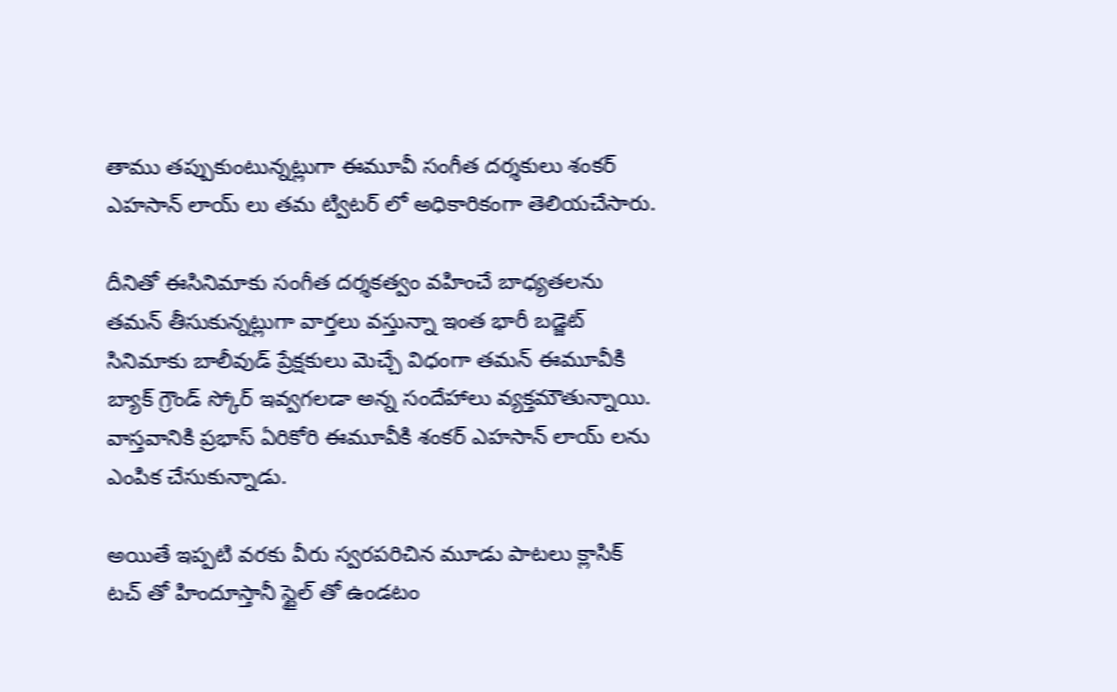తాము తప్పుకుంటున్నట్లుగా ఈమూవీ సంగీత దర్శకులు శంకర్ ఎహసాన్ లాయ్ లు తమ ట్విటర్ లో అధికారికంగా తెలియచేసారు.

దీనితో ఈసినిమాకు సంగీత దర్శకత్వం వహించే బాధ్యతలను తమన్ తీసుకున్నట్లుగా వార్తలు వస్తున్నా ఇంత భారీ బడ్జెట్ సినిమాకు బాలీవుడ్ ప్రేక్షకులు మెచ్చే విధంగా తమన్ ఈమూవీకి బ్యాక్ గ్రౌండ్ స్కోర్ ఇవ్వగలడా అన్న సందేహాలు వ్యక్తమౌతున్నాయి. వాస్తవానికి ప్రభాస్ ఏరికోరి ఈమూవీకి శంకర్ ఎహసాన్ లాయ్ లను ఎంపిక చేసుకున్నాడు.

అయితే ఇప్పటి వరకు వీరు స్వరపరిచిన మూడు పాటలు క్లాసిక్ టచ్ తో హిందూస్తానీ స్టైల్ తో ఉండటం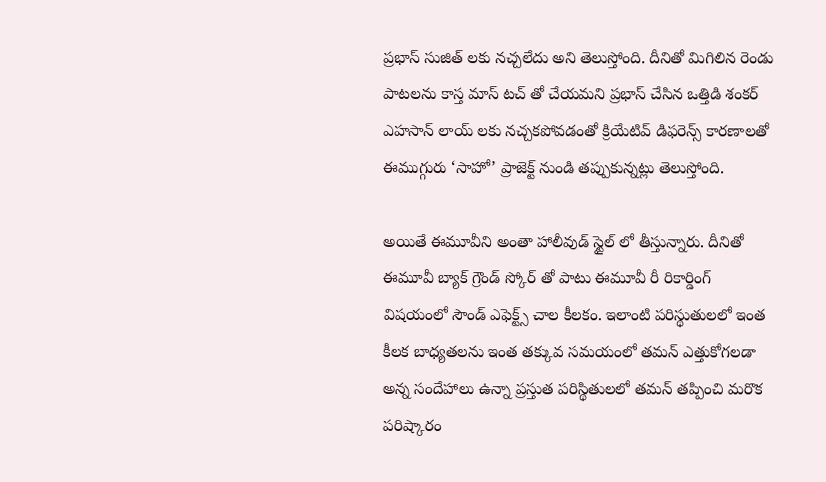ప్రభాస్ సుజిత్ లకు నచ్చలేదు అని తెలుస్తోంది. దీనితో మిగిలిన రెండు పాటలను కాస్త మాస్ టచ్ తో చేయమని ప్రభాస్ చేసిన ఒత్తిడి శంకర్ ఎహసాన్ లాయ్ లకు నచ్చకపోవడంతో క్రియేటివ్ డిఫరెన్స్ కారణాలతో ఈముగ్గురు ‘సాహో’ ప్రాజెక్ట్ నుండి తప్పుకున్నట్లు తెలుస్తోంది.

అయితే ఈమూవీని అంతా హాలీవుడ్ స్టైల్ లో తీస్తున్నారు. దీనితో ఈమూవీ బ్యాక్ గ్రౌండ్ స్కోర్ తో పాటు ఈమూవీ రీ రికార్డింగ్ విషయంలో సౌండ్ ఎఫెక్ట్స్ చాల కీలకం. ఇలాంటి పరిస్థుతులలో ఇంత కీలక బాధ్యతలను ఇంత తక్కువ సమయంలో తమన్ ఎత్తుకోగలడా అన్న సందేహాలు ఉన్నా ప్రస్తుత పరిస్థితులలో తమన్ తప్పించి మరొక పరిష్కారం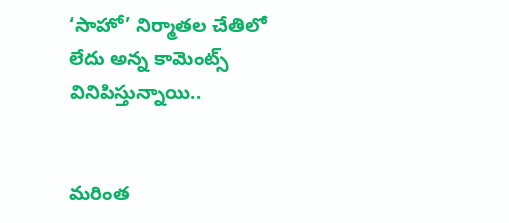‘సాహో’ నిర్మాతల చేతిలో లేదు అన్న కామెంట్స్ వినిపిస్తున్నాయి..


మరింత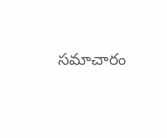సమాచారం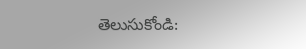తెలుసుకోండి: